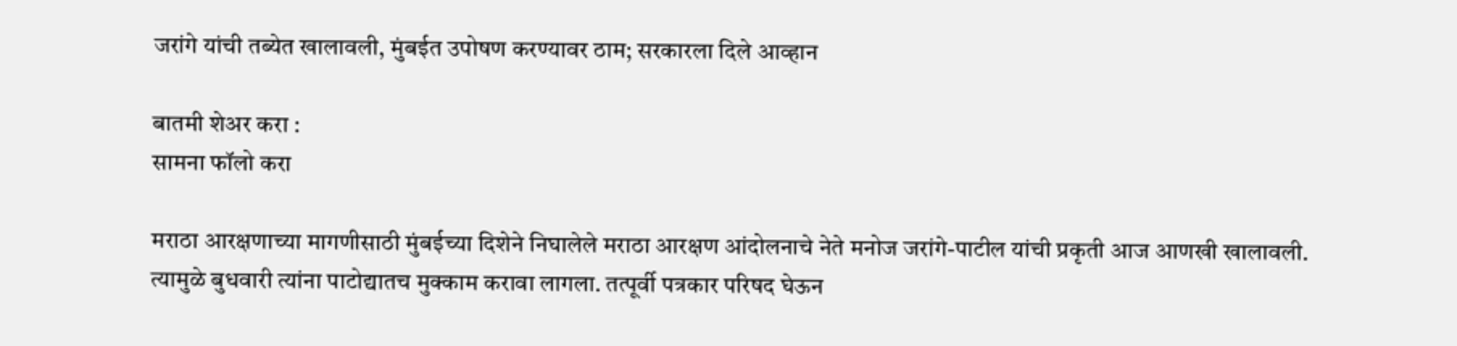जरांगे यांची तब्येत खालावली, मुंबईत उपोषण करण्यावर ठाम; सरकारला दिले आव्हान

बातमी शेअर करा :
सामना फॉलो करा

मराठा आरक्षणाच्या मागणीसाठी मुंबईच्या दिशेने निघालेले मराठा आरक्षण आंदोलनाचे नेते मनोज जरांगे-पाटील यांची प्रकृती आज आणखी खालावली. त्यामुळे बुधवारी त्यांना पाटोद्यातच मुक्काम करावा लागला. तत्पूर्वी पत्रकार परिषद घेऊन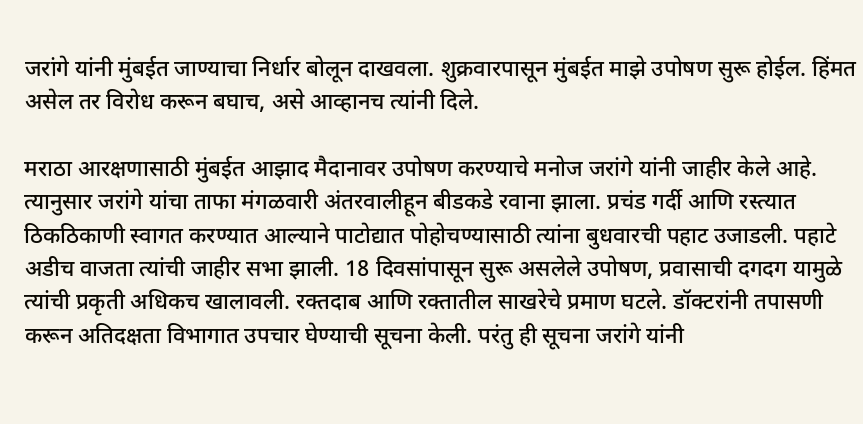जरांगे यांनी मुंबईत जाण्याचा निर्धार बोलून दाखवला. शुक्रवारपासून मुंबईत माझे उपोषण सुरू होईल. हिंमत असेल तर विरोध करून बघाच, असे आव्हानच त्यांनी दिले.

मराठा आरक्षणासाठी मुंबईत आझाद मैदानावर उपोषण करण्याचे मनोज जरांगे यांनी जाहीर केले आहे. त्यानुसार जरांगे यांचा ताफा मंगळवारी अंतरवालीहून बीडकडे रवाना झाला. प्रचंड गर्दी आणि रस्त्यात ठिकठिकाणी स्वागत करण्यात आल्याने पाटोद्यात पोहोचण्यासाठी त्यांना बुधवारची पहाट उजाडली. पहाटे अडीच वाजता त्यांची जाहीर सभा झाली. 18 दिवसांपासून सुरू असलेले उपोषण, प्रवासाची दगदग यामुळे त्यांची प्रकृती अधिकच खालावली. रक्तदाब आणि रक्तातील साखरेचे प्रमाण घटले. डॉक्टरांनी तपासणी करून अतिदक्षता विभागात उपचार घेण्याची सूचना केली. परंतु ही सूचना जरांगे यांनी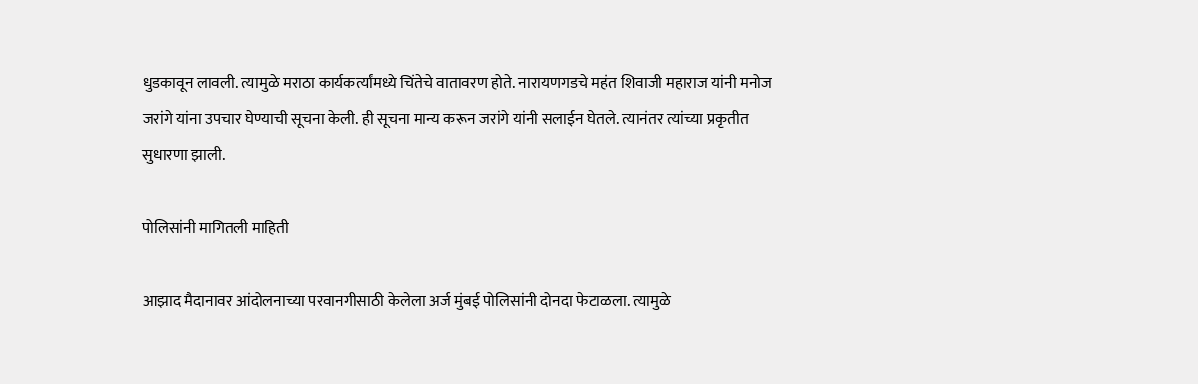धुडकावून लावली. त्यामुळे मराठा कार्यकर्त्यांमध्ये चिंतेचे वातावरण होते. नारायणगडचे महंत शिवाजी महाराज यांनी मनोज जरांगे यांना उपचार घेण्याची सूचना केली. ही सूचना मान्य करून जरांगे यांनी सलाईन घेतले. त्यानंतर त्यांच्या प्रकृतीत सुधारणा झाली.

पोलिसांनी मागितली माहिती

आझाद मैदानावर आंदोलनाच्या परवानगीसाठी केलेला अर्ज मुंबई पोलिसांनी दोनदा फेटाळला. त्यामुळे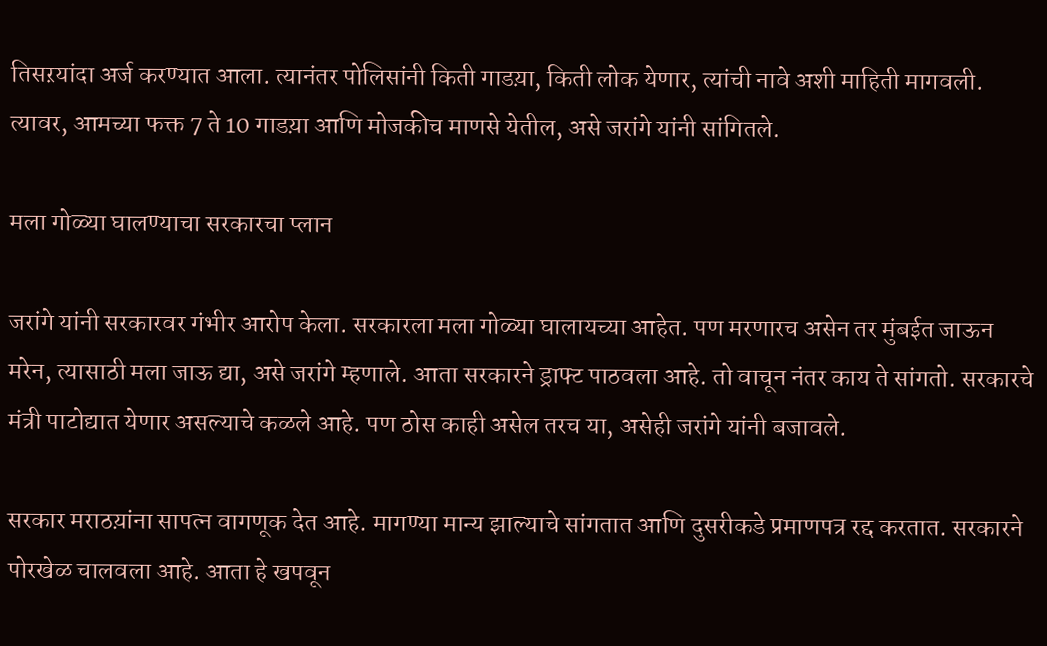तिसऱयांदा अर्ज करण्यात आला. त्यानंतर पोलिसांनी किती गाडय़ा, किती लोक येणार, त्यांची नावे अशी माहिती मागवली. त्यावर, आमच्या फक्त 7 ते 10 गाडय़ा आणि मोजकीच माणसे येतील, असे जरांगे यांनी सांगितले.

मला गोळ्या घालण्याचा सरकारचा प्लान

जरांगे यांनी सरकारवर गंभीर आरोप केला. सरकारला मला गोळ्या घालायच्या आहेत. पण मरणारच असेन तर मुंबईत जाऊन मरेन, त्यासाठी मला जाऊ द्या, असे जरांगे म्हणाले. आता सरकारने ड्राफ्ट पाठवला आहे. तो वाचून नंतर काय ते सांगतो. सरकारचे मंत्री पाटोद्यात येणार असल्याचे कळले आहे. पण ठोस काही असेल तरच या, असेही जरांगे यांनी बजावले.

सरकार मराठय़ांना सापत्न वागणूक देत आहे. मागण्या मान्य झाल्याचे सांगतात आणि दुसरीकडे प्रमाणपत्र रद्द करतात. सरकारने पोरखेळ चालवला आहे. आता हे खपवून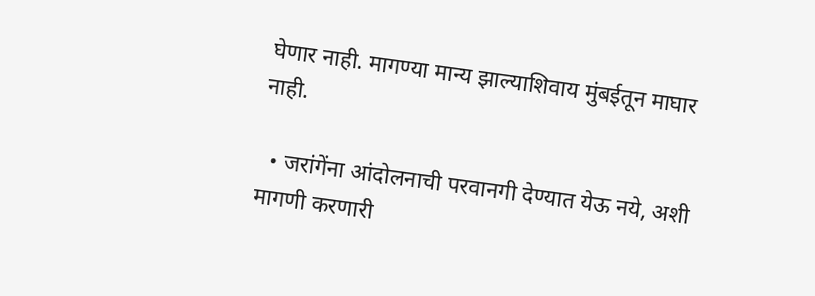घेणार नाही. मागण्या मान्य झाल्याशिवाय मुंबईतून माघार नाही.

  • जरांगेंना आंदोलनाची परवानगी देण्यात येऊ नये, अशी मागणी करणारी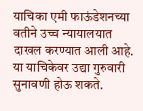याचिका एमी फाऊंडेशनच्या वतीने उच्च न्यायालयात दाखल करण्यात आली आहे. या याचिकेवर उद्या गुरुवारी सुनावणी होऊ शकते.